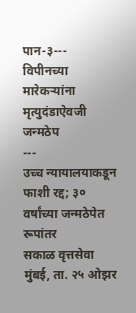पान-३---
विपीनच्या मारेकऱ्यांना मृत्युदंडाऐवजी जन्मठेप
---
उच्च न्यायालयाकडून फाशी रद्द; ३० वर्षांच्या जन्मठेपेत रूपांतर
सकाळ वृत्तसेवा
मुंबई, ता. २५ ओझर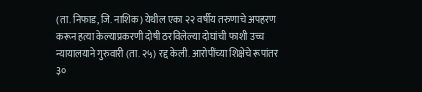(ता. निफाड, जि. नाशिक) येथील एका २२ वर्षीय तरुणाचे अपहरण करून हत्या केल्याप्रकरणी दोषी ठरविलेल्या दोघांची फाशी उच्च न्यायालयाने गुरुवारी (ता. २५) रद्द केली. आरोपींच्या शिक्षेचे रूपांतर ३०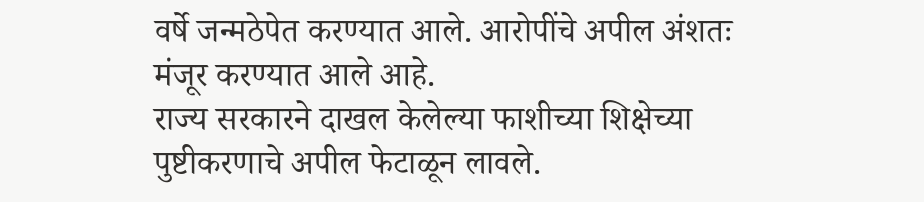वर्षे जन्मठेपेत करण्यात आले. आरोपींचे अपील अंशतः मंजूर करण्यात आले आहे.
राज्य सरकारने दाखल केलेल्या फाशीच्या शिक्षेच्या पुष्टीकरणाचे अपील फेटाळून लावले.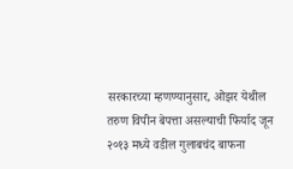सरकारच्या म्हणण्यानुसार, ओझर येथील तरुण विपीन बेपत्ता असल्याची फिर्याद जून २०१३ मध्ये वडील गुलाबचंद बाफना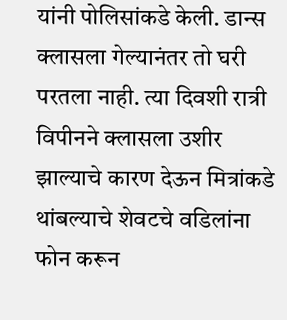यांनी पोलिसांकडे केली. डान्स क्लासला गेल्यानंतर तो घरी परतला नाही. त्या दिवशी रात्री विपीनने क्लासला उशीर झाल्याचे कारण देऊन मित्रांकडे थांबल्याचे शेवटचे वडिलांना फोन करून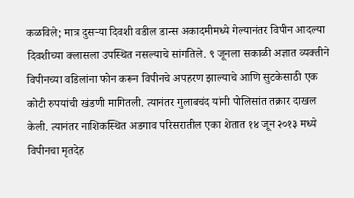कळविले; मात्र दुसऱ्या दिवशी वडील डान्स अकादमीमध्ये गेल्यानंतर विपीन आदल्या दिवशीच्या क्लासला उपस्थित नसल्याचे सांगतिले. ९ जूनला सकाळी अज्ञात व्यक्तीने विपीनच्या वडिलांना फोन करून विपीनचे अपहरण झाल्याचे आणि सुटकेसाठी एक कोटी रुपयांची खंडणी मागितली. त्यानंतर गुलाबचंद यांनी पोलिसांत तक्रार दाखल केली. त्यानंतर नाशिकस्थित अडगाव परिसरातील एका शेतात १४ जून २०१३ मध्ये विपीनचा मृतदेह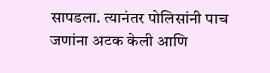सापडला. त्यानंतर पोलिसांनी पाच जणांना अटक केली आणि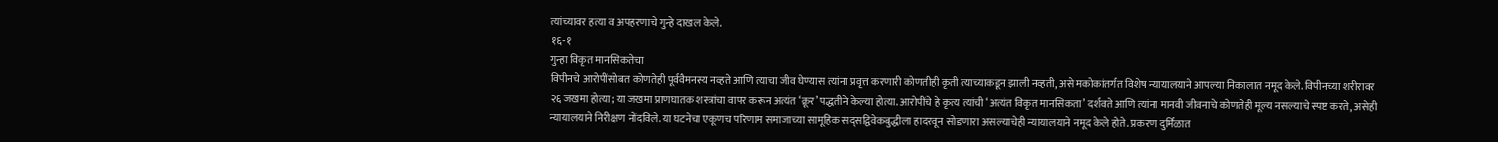त्यांच्यावर हत्या व अपहरणाचे गुन्हे दाखल केले.
१६-१
गुन्हा विकृत मानसिकतेचा
विपीनचे आरोपींसोबत कोणतेही पूर्ववैमनस्य नव्हते आणि त्याचा जीव घेण्यास त्यांना प्रवृत्त करणारी कोणतीही कृती त्याच्याकडून झाली नव्हती, असे मकोकांतर्गत विशेष न्यायालयाने आपल्या निकालात नमूद केले. विपीनच्या शरीरावर २६ जखमा होत्या; या जखमा प्राणघातक शस्त्रांचा वापर करून अत्यंत ‘क्रूर’ पद्धतीने केल्या होत्या. आरोपींचे हे कृत्य त्यांची ‘अत्यंत विकृत मानसिकता’ दर्शवते आणि त्यांना मानवी जीवनाचे कोणतेही मूल्य नसल्याचे स्पष्ट करते, असेही न्यायालयाने निरीक्षण नोंदविले. या घटनेचा एकूणच परिणाम समाजाच्या सामूहिक सद्सद्विवेकबुद्धीला हादरवून सोडणारा असल्याचेही न्यायालयाने नमूद केले होते. प्रकरण दुर्मिळात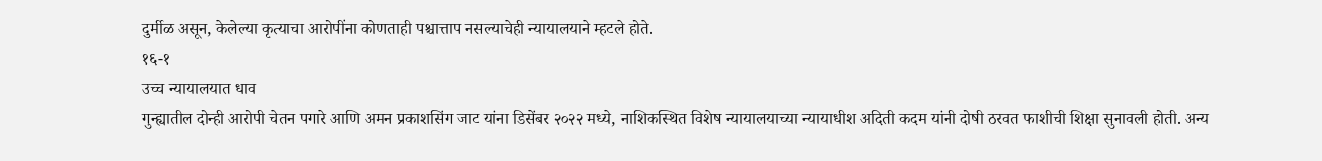दुर्मीळ असून, केलेल्या कृत्याचा आरोपींना कोणताही पश्चात्ताप नसल्याचेही न्यायालयाने म्हटले होते.
१६-१
उच्च न्यायालयात धाव
गुन्ह्यातील दोन्ही आरोपी चेतन पगारे आणि अमन प्रकाशसिंग जाट यांना डिसेंबर २०२२ मध्ये, नाशिकस्थित विशेष न्यायालयाच्या न्यायाधीश अदिती कदम यांनी दोषी ठरवत फाशीची शिक्षा सुनावली होती. अन्य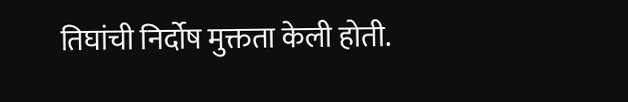तिघांची निर्दोष मुक्तता केली होती.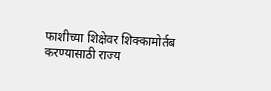फाशीच्या शिक्षेवर शिक्कामोर्तब करण्यासाठी राज्य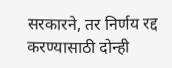सरकारने, तर निर्णय रद्द करण्यासाठी दोन्ही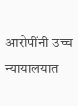आरोपींनी उच्च न्यायालयात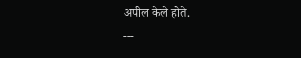अपील केले होते.
---